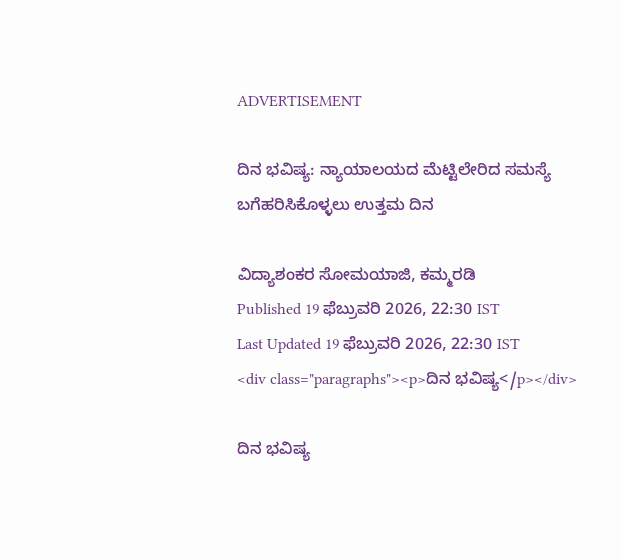ADVERTISEMENT

ದಿನ ಭವಿಷ್ಯ: ನ್ಯಾಯಾಲಯದ ಮೆಟ್ಟಿಲೇರಿದ ಸಮಸ್ಯೆ ಬಗೆಹರಿಸಿಕೊಳ್ಳಲು ಉತ್ತಮ ದಿನ

ವಿದ್ಯಾಶಂಕರ ಸೋಮಯಾಜಿ, ಕಮ್ಮರಡಿ
Published 19 ಫೆಬ್ರುವರಿ 2026, 22:30 IST
Last Updated 19 ಫೆಬ್ರುವರಿ 2026, 22:30 IST
<div class="paragraphs"><p>ದಿನ ಭವಿಷ್ಯ</p></div>

ದಿನ ಭವಿಷ್ಯ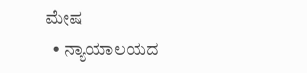ಮೇಷ
  • ನ್ಯಾಯಾಲಯದ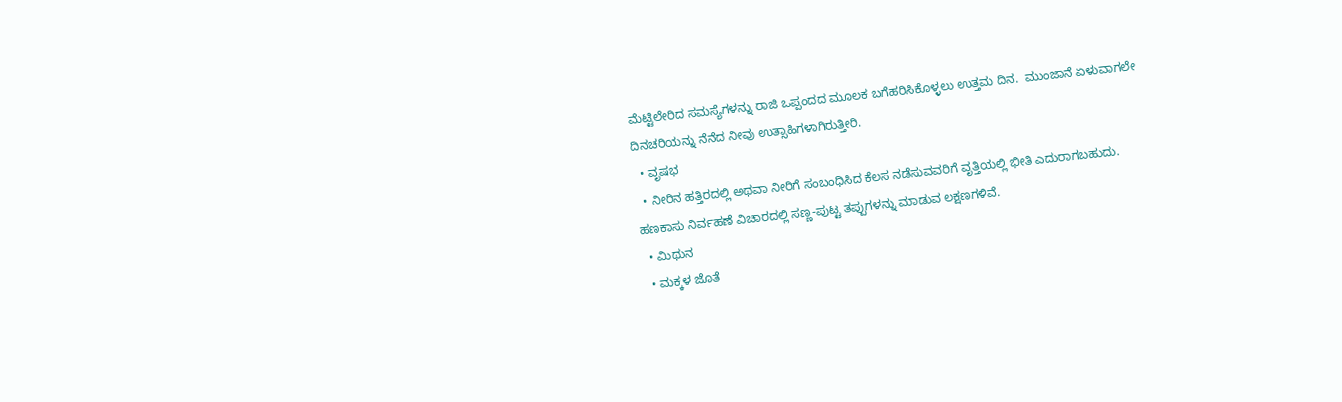ಮೆಟ್ಟಿಲೇರಿದ ಸಮಸ್ಯೆಗಳನ್ನು ರಾಜಿ ಒಪ್ಪಂದದ ಮೂಲಕ ಬಗೆಹರಿಸಿಕೊಳ್ಳಲು ಉತ್ತಮ ದಿನ.  ಮುಂಜಾನೆ ಏಳುವಾಗಲೇ ದಿನಚರಿಯನ್ನು ನೆನೆದ ನೀವು ಉತ್ಸಾಹಿಗಳಾಗಿರುತ್ತೀರಿ.
  • ವೃಷಭ
  • ನೀರಿನ ಹತ್ತಿರದಲ್ಲಿ ಅಥವಾ ನೀರಿಗೆ ಸಂಬಂಧಿಸಿದ ಕೆಲಸ ನಡೆಸುವವರಿಗೆ ವೃತ್ತಿಯಲ್ಲಿ ಭೀತಿ ಎದುರಾಗಬಹುದು. ಹಣಕಾಸು ನಿರ್ವಹಣೆ ವಿಚಾರದಲ್ಲಿ ಸಣ್ಣ-ಪುಟ್ಟ ತಪ್ಪುಗಳನ್ನು ಮಾಡುವ ಲಕ್ಷಣಗಳಿವೆ.
  • ಮಿಥುನ
  • ಮಕ್ಕಳ ಜೊತೆ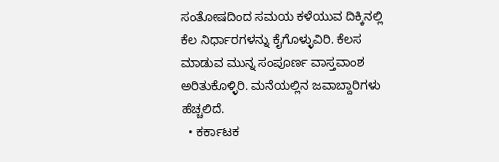ಸಂತೋಷದಿಂದ ಸಮಯ ಕಳೆಯುವ ದಿಕ್ಕಿನಲ್ಲಿ ಕೆಲ ನಿರ್ಧಾರಗಳನ್ನು ಕೈಗೊಳ್ಳುವಿರಿ. ಕೆಲಸ ಮಾಡುವ ಮುನ್ನ ಸಂಪೂರ್ಣ ವಾಸ್ತವಾಂಶ ಅರಿತುಕೊಳ್ಳಿರಿ. ಮನೆಯಲ್ಲಿನ ಜವಾಬ್ದಾರಿಗಳು ಹೆಚ್ಚಲಿದೆ.
  • ಕರ್ಕಾಟಕ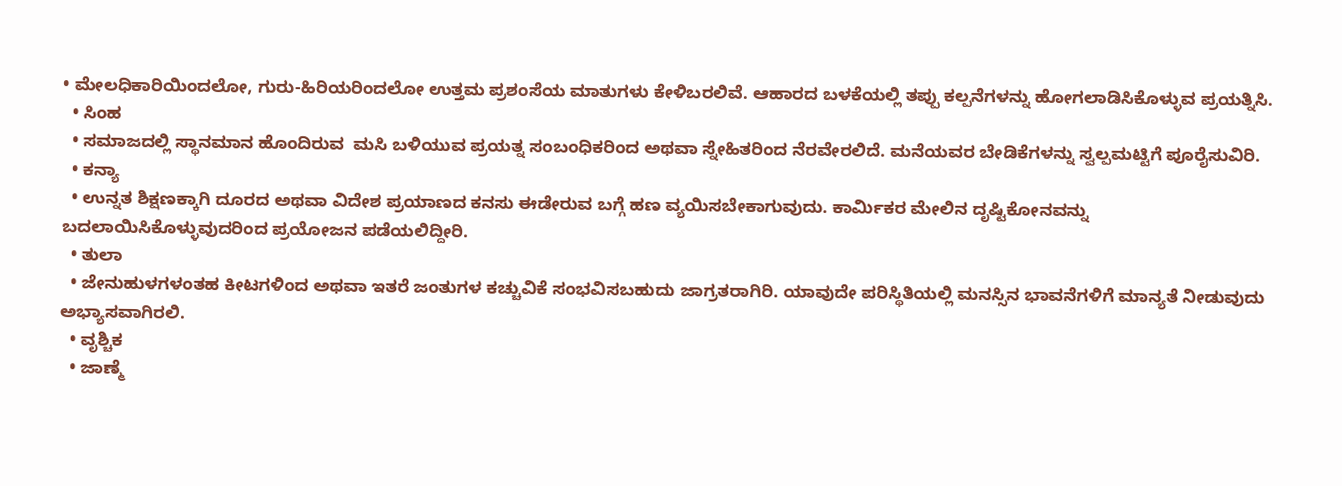• ಮೇಲಧಿಕಾರಿಯಿಂದಲೋ, ಗುರು-ಹಿರಿಯರಿಂದಲೋ ಉತ್ತಮ ಪ್ರಶಂಸೆಯ ಮಾತುಗಳು ಕೇಳಿಬರಲಿವೆ. ಆಹಾರದ ಬಳಕೆಯಲ್ಲಿ ತಪ್ಪು ಕಲ್ಪನೆಗಳನ್ನು ಹೋಗಲಾಡಿಸಿಕೊಳ್ಳುವ ಪ್ರಯತ್ನಿಸಿ.
  • ಸಿಂಹ
  • ಸಮಾಜದಲ್ಲಿ ಸ್ಥಾನಮಾನ ಹೊಂದಿರುವ  ಮಸಿ ಬಳಿಯುವ ಪ್ರಯತ್ನ ಸಂಬಂಧಿಕರಿಂದ ಅಥವಾ ಸ್ನೇಹಿತರಿಂದ ನೆರವೇರಲಿದೆ. ಮನೆಯವರ ಬೇಡಿಕೆಗಳನ್ನು ಸ್ವಲ್ಪಮಟ್ಟಿಗೆ ಪೂರೈಸುವಿರಿ.
  • ಕನ್ಯಾ
  • ಉನ್ನತ ಶಿಕ್ಷಣಕ್ಕಾಗಿ ದೂರದ ಅಥವಾ ವಿದೇಶ ಪ್ರಯಾಣದ ಕನಸು ಈಡೇರುವ ಬಗ್ಗೆ ಹಣ ವ್ಯಯಿಸಬೇಕಾಗುವುದು. ಕಾರ್ಮಿಕರ ಮೇಲಿನ ದೃಷ್ಟಿಕೋನವನ್ನು ಬದಲಾಯಿಸಿಕೊಳ್ಳುವುದರಿಂದ ಪ್ರಯೋಜನ ಪಡೆಯಲಿದ್ದೀರಿ.
  • ತುಲಾ
  • ಜೇನುಹುಳಗಳಂತಹ ಕೀಟಗಳಿಂದ ಅಥವಾ ಇತರೆ ಜಂತುಗಳ ಕಚ್ಚುವಿಕೆ ಸಂಭವಿಸಬಹುದು ಜಾಗ್ರತರಾಗಿರಿ. ಯಾವುದೇ ಪರಿಸ್ಥಿತಿಯಲ್ಲಿ ಮನಸ್ಸಿನ ಭಾವನೆಗಳಿಗೆ ಮಾನ್ಯತೆ ನೀಡುವುದು ಅಭ್ಯಾಸವಾಗಿರಲಿ.
  • ವೃಶ್ಚಿಕ
  • ಜಾಣ್ಮೆ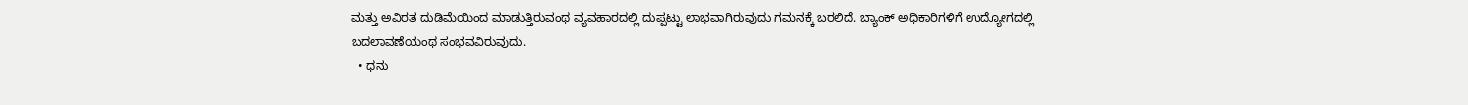ಮತ್ತು ಅವಿರತ ದುಡಿಮೆಯಿಂದ ಮಾಡುತ್ತಿರುವಂಥ ವ್ಯವಹಾರದಲ್ಲಿ ದುಪ್ಪಟ್ಟು ಲಾಭವಾಗಿರುವುದು ಗಮನಕ್ಕೆ ಬರಲಿದೆ. ಬ್ಯಾಂಕ್ ಅಧಿಕಾರಿಗಳಿಗೆ ಉದ್ಯೋಗದಲ್ಲಿ ಬದಲಾವಣೆಯಂಥ ಸಂಭವವಿರುವುದು.
  • ಧನು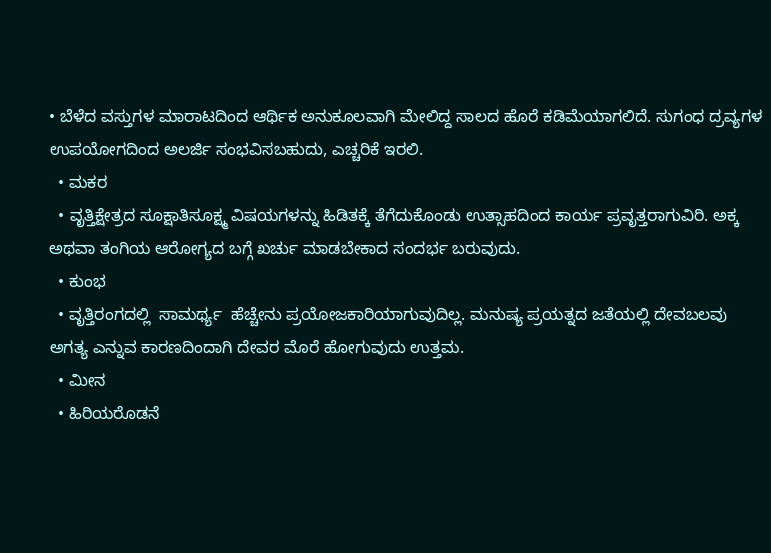• ಬೆಳೆದ ವಸ್ತುಗಳ ಮಾರಾಟದಿಂದ ಆರ್ಥಿಕ ಅನುಕೂಲವಾಗಿ ಮೇಲಿದ್ದ ಸಾಲದ ಹೊರೆ ಕಡಿಮೆಯಾಗಲಿದೆ. ಸುಗಂಧ ದ್ರವ್ಯಗಳ ಉಪಯೋಗದಿಂದ ಅಲರ್ಜಿ ಸಂಭವಿಸಬಹುದು, ಎಚ್ಚರಿಕೆ ಇರಲಿ.
  • ಮಕರ
  • ವೃತ್ತಿಕ್ಷೇತ್ರದ ಸೂಕ್ಷಾತಿಸೂಕ್ಷ್ಮ ವಿಷಯಗಳನ್ನು ಹಿಡಿತಕ್ಕೆ ತೆಗೆದುಕೊಂಡು ಉತ್ಸಾಹದಿಂದ ಕಾರ್ಯ ಪ್ರವೃತ್ತರಾಗುವಿರಿ. ಅಕ್ಕ ಅಥವಾ ತಂಗಿಯ ಆರೋಗ್ಯದ ಬಗ್ಗೆ ಖರ್ಚು ಮಾಡಬೇಕಾದ ಸಂದರ್ಭ ಬರುವುದು.
  • ಕುಂಭ
  • ವೃತ್ತಿರಂಗದಲ್ಲಿ  ಸಾಮರ್ಥ್ಯ  ಹೆಚ್ಚೇನು ಪ್ರಯೋಜಕಾರಿಯಾಗುವುದಿಲ್ಲ. ಮನುಷ್ಯ ಪ್ರಯತ್ನದ ಜತೆಯಲ್ಲಿ ದೇವಬಲವು ಅಗತ್ಯ ಎನ್ನುವ ಕಾರಣದಿಂದಾಗಿ ದೇವರ ಮೊರೆ ಹೋಗುವುದು ಉತ್ತಮ.
  • ಮೀನ
  • ಹಿರಿಯರೊಡನೆ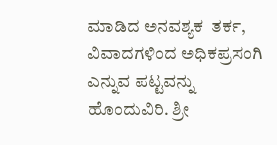ಮಾಡಿದ ಅನವಶ್ಯಕ  ತರ್ಕ, ವಿವಾದಗಳಿಂದ ಅಧಿಕಪ್ರಸಂಗಿ ಎನ್ನುವ ಪಟ್ಟವನ್ನು ಹೊಂದುವಿರಿ. ಶ್ರೀ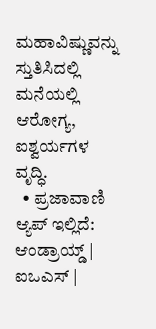ಮಹಾವಿಷ್ಣುವನ್ನು ಸ್ತುತಿಸಿದಲ್ಲಿ ಮನೆಯಲ್ಲಿ ಆರೋಗ್ಯ, ಐಶ್ವರ್ಯಗಳ ವೃದ್ಧಿ.
  • ಪ್ರಜಾವಾಣಿ ಆ್ಯಪ್ ಇಲ್ಲಿದೆ: ಆಂಡ್ರಾಯ್ಡ್ | ಐಒಎಸ್ |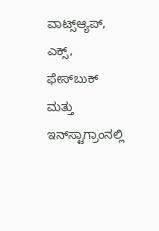ವಾಟ್ಸ್ಆ್ಯಪ್, ಎಕ್ಸ್, ಫೇಸ್‌ಬುಕ್ ಮತ್ತು ಇನ್‌ಸ್ಟಾಗ್ರಾಂನಲ್ಲಿ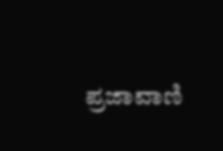ಪ್ರಜಾವಾಣಿ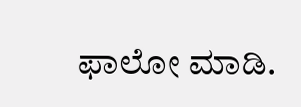ಫಾಲೋ ಮಾಡಿ.